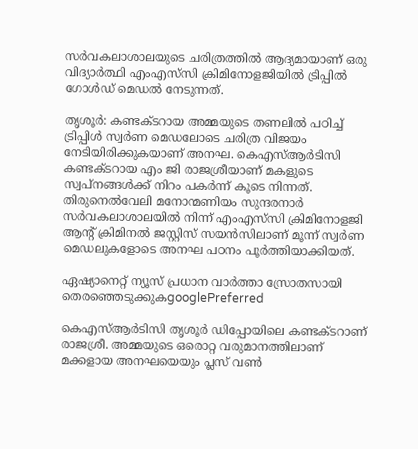സർവകലാശാലയുടെ ചരിത്രത്തിൽ ആദ്യമായാണ് ഒരു വിദ്യാർത്ഥി എംഎസ്‍സി ക്രിമിനോളജിയിൽ ട്രിപ്പിൽ ഗോൾഡ് മെഡൽ നേടുന്നത്.

തൃശൂർ: കണ്ടക്ടറായ അമ്മയുടെ തണലിൽ പഠിച്ച് ട്രിപ്പിൾ സ്വർണ മെഡലോടെ ചരിത്ര വിജയം നേടിയിരിക്കുകയാണ് അനഘ. കെഎസ്ആർടിസി കണ്ടക്ടറായ എം ജി രാജശ്രീയാണ് മകളുടെ സ്വപ്നങ്ങൾക്ക് നിറം പകർന്ന് കൂടെ നിന്നത്. തിരുനെൽവേലി മനോന്മണിയം സുന്ദരനാർ സർവകലാശാലയിൽ നിന്ന് എംഎസ്‍സി ക്രിമിനോളജി ആന്‍റ് ക്രിമിനൽ ജസ്റ്റിസ് സയൻസിലാണ് മൂന്ന് സ്വർണ മെഡലുകളോടെ അനഘ പഠനം പൂർത്തിയാക്കിയത്.

ഏഷ്യാനെറ്റ് ന്യൂസ് പ്രധാന വാർത്താ സ്രോതസായി തെരഞ്ഞെടുക്കുകgooglePreferred

കെഎസ്ആർടിസി തൃശൂർ ഡിപ്പോയിലെ കണ്ടക്ടറാണ് രാജശ്രീ. അമ്മയുടെ ഒരൊറ്റ വരുമാനത്തിലാണ് മക്കളായ അനഘയെയും പ്ലസ് വണ്‍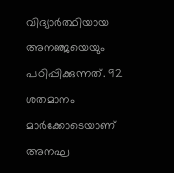വിദ്യാർത്ഥിയായ അനഞ്ജയെയും പഠിപ്പിക്കുന്നത്. 92 ശതമാനം മാർക്കോടെയാണ് അനഘ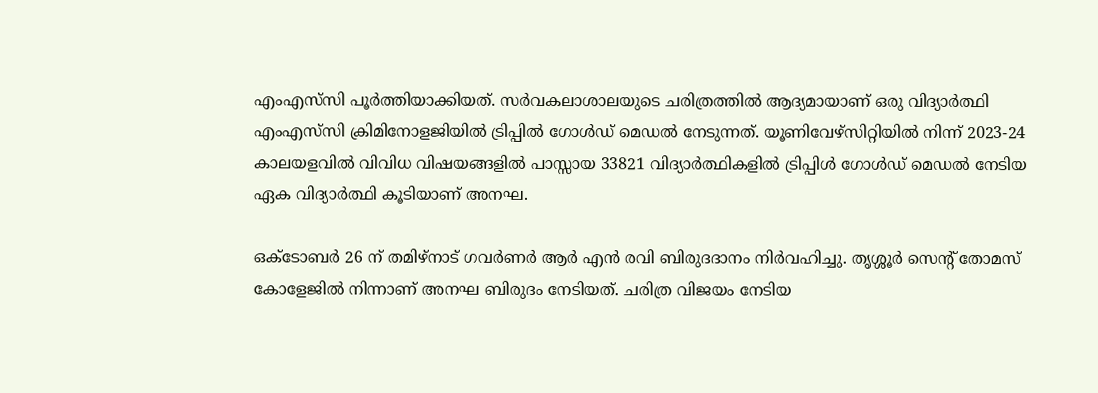എംഎസ്‍സി പൂർത്തിയാക്കിയത്. സർവകലാശാലയുടെ ചരിത്രത്തിൽ ആദ്യമായാണ് ഒരു വിദ്യാർത്ഥി എംഎസ്‍സി ക്രിമിനോളജിയിൽ ട്രിപ്പിൽ ഗോൾഡ് മെഡൽ നേടുന്നത്. യൂണിവേഴ്സിറ്റിയിൽ നിന്ന് 2023-24 കാലയളവിൽ വിവിധ വിഷയങ്ങളിൽ പാസ്സായ 33821 വിദ്യാർത്ഥികളിൽ ട്രിപ്പിൾ ഗോൾഡ് മെഡൽ നേടിയ ഏക വിദ്യാർത്ഥി കൂടിയാണ് അനഘ.

ഒക്ടോബർ 26 ന് തമിഴ്നാട് ഗവർണർ ആർ എൻ രവി ബിരുദദാനം നിർവഹിച്ചു. തൃശ്ശൂർ സെന്‍റ് തോമസ് കോളേജിൽ നിന്നാണ് അനഘ ബിരുദം നേടിയത്. ചരിത്ര വിജയം നേടിയ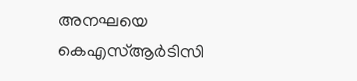അനഘയെ കെഎസ്ആർടിസി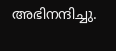അഭിനന്ദിച്ചു.